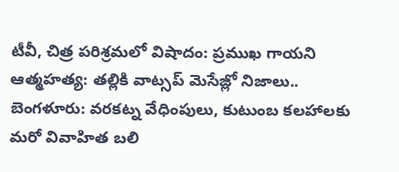టీవీ, చిత్ర పరిశ్రమలో విషాదం: ప్రముఖ గాయని ఆత్మహత్య: తల్లికి వాట్సప్ మెసేజ్లో నిజాలు..
బెంగళూరు: వరకట్న వేధింపులు, కుటుంబ కలహాలకు మరో వివాహిత బలి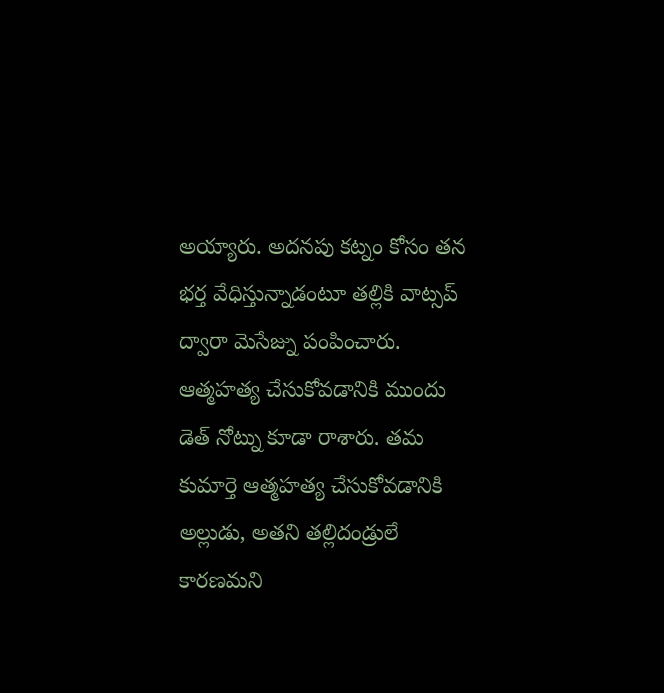అయ్యారు. అదనపు కట్నం కోసం తన భర్త వేధిస్తున్నాడంటూ తల్లికి వాట్సప్ ద్వారా మెసేజ్ను పంపించారు. ఆత్మహత్య చేసుకోవడానికి ముందు డెత్ నోట్ను కూడా రాశారు. తమ కుమార్తె ఆత్మహత్య చేసుకోవడానికి అల్లుడు, అతని తల్లిదండ్రులే కారణమని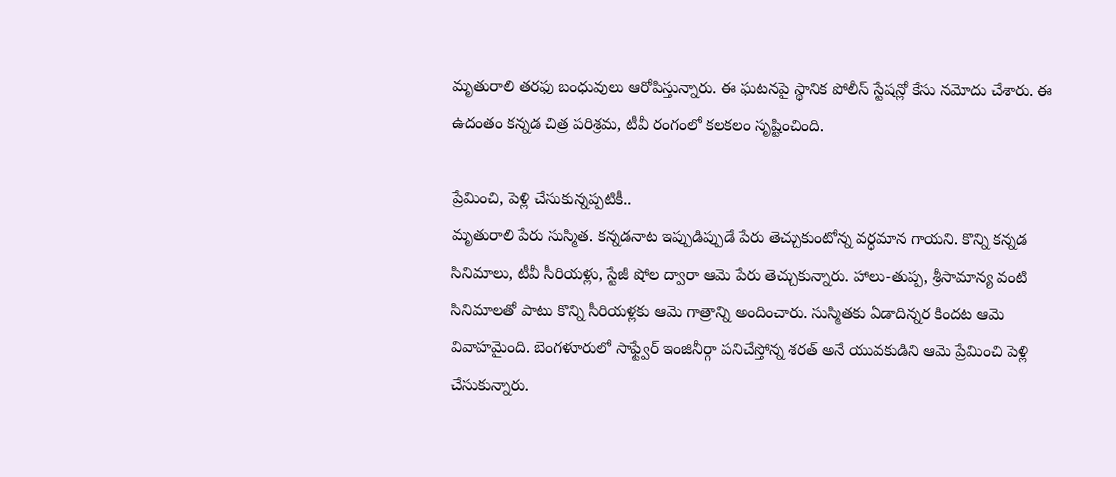మృతురాలి తరఫు బంధువులు ఆరోపిస్తున్నారు. ఈ ఘటనపై స్థానిక పోలీస్ స్టేషన్లో కేసు నమోదు చేశారు. ఈ ఉదంతం కన్నడ చిత్ర పరిశ్రమ, టీవీ రంగంలో కలకలం సృష్టించింది.

ప్రేమించి, పెళ్లి చేసుకున్నప్పటికీ..
మృతురాలి పేరు సుస్మిత. కన్నడనాట ఇప్పుడిప్పుడే పేరు తెచ్చుకుంటోన్న వర్ధమాన గాయని. కొన్ని కన్నడ సినిమాలు, టీవీ సీరియళ్లు, స్టేజీ షోల ద్వారా ఆమె పేరు తెచ్చుకున్నారు. హాలు-తుప్ప, శ్రీసామాన్య వంటి సినిమాలతో పాటు కొన్ని సీరియళ్లకు ఆమె గాత్రాన్ని అందించారు. సుస్మితకు ఏడాదిన్నర కిందట ఆమె వివాహమైంది. బెంగళూరులో సాఫ్ట్వేర్ ఇంజినీర్గా పనిచేస్తోన్న శరత్ అనే యువకుడిని ఆమె ప్రేమించి పెళ్లి చేసుకున్నారు.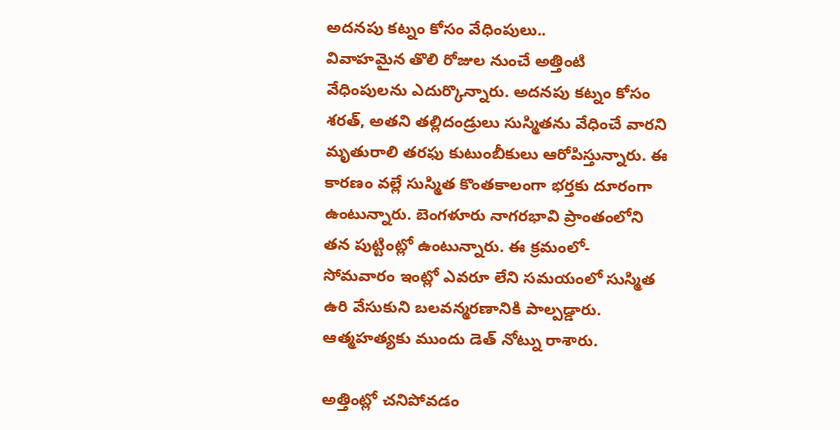అదనపు కట్నం కోసం వేధింపులు..
వివాహమైన తొలి రోజుల నుంచే అత్తింటి వేధింపులను ఎదుర్కొన్నారు. అదనపు కట్నం కోసం శరత్, అతని తల్లిదండ్రులు సుస్మితను వేధించే వారని మృతురాలి తరఫు కుటుంబీకులు ఆరోపిస్తున్నారు. ఈ కారణం వల్లే సుస్మిత కొంతకాలంగా భర్తకు దూరంగా ఉంటున్నారు. బెంగళూరు నాగరభావి ప్రాంతంలోని తన పుట్టింట్లో ఉంటున్నారు. ఈ క్రమంలో- సోమవారం ఇంట్లో ఎవరూ లేని సమయంలో సుస్మిత ఉరి వేసుకుని బలవన్మరణానికి పాల్పడ్డారు. ఆత్మహత్యకు ముందు డెత్ నోట్ను రాశారు.

అత్తింట్లో చనిపోవడం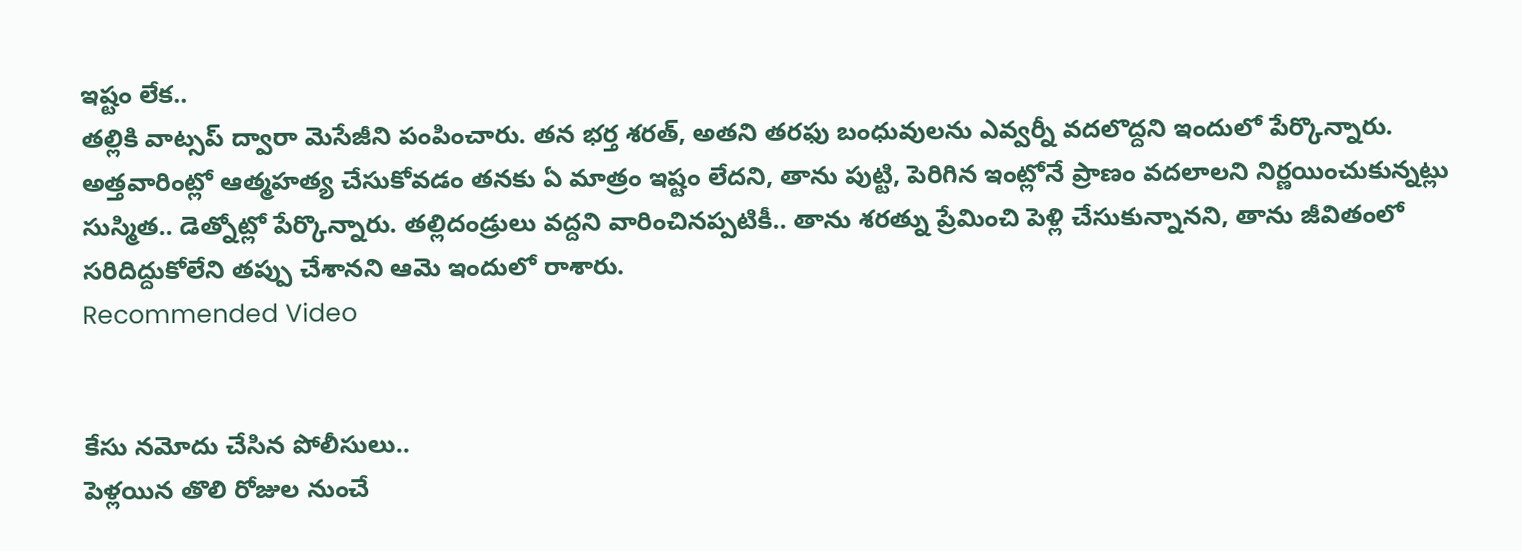ఇష్టం లేక..
తల్లికి వాట్సప్ ద్వారా మెసేజీని పంపించారు. తన భర్త శరత్, అతని తరఫు బంధువులను ఎవ్వర్నీ వదలొద్దని ఇందులో పేర్కొన్నారు. అత్తవారింట్లో ఆత్మహత్య చేసుకోవడం తనకు ఏ మాత్రం ఇష్టం లేదని, తాను పుట్టి, పెరిగిన ఇంట్లోనే ప్రాణం వదలాలని నిర్ణయించుకున్నట్లు సుస్మిత.. డెత్నోట్లో పేర్కొన్నారు. తల్లిదండ్రులు వద్దని వారించినప్పటికీ.. తాను శరత్ను ప్రేమించి పెళ్లి చేసుకున్నానని, తాను జీవితంలో సరిదిద్దుకోలేని తప్పు చేశానని ఆమె ఇందులో రాశారు.
Recommended Video


కేసు నమోదు చేసిన పోలీసులు..
పెళ్లయిన తొలి రోజుల నుంచే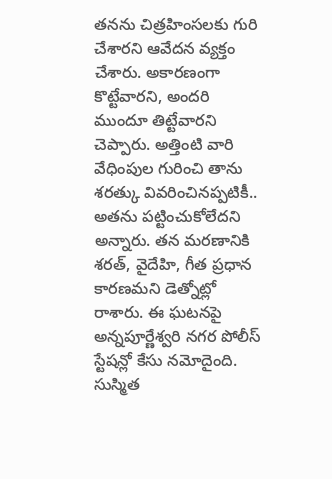తనను చిత్రహింసలకు గురి చేశారని ఆవేదన వ్యక్తం చేశారు. అకారణంగా కొట్టేవారని, అందరి ముందూ తిట్టేవారని చెప్పారు. అత్తింటి వారి వేధింపుల గురించి తాను శరత్కు వివరించినప్పటికీ.. అతను పట్టించుకోలేదని అన్నారు. తన మరణానికి శరత్, వైదేహి, గీత ప్రధాన కారణమని డెత్నోట్లో రాశారు. ఈ ఘటనపై అన్నపూర్ణేశ్వరి నగర పోలీస్ స్టేషన్లో కేసు నమోదైంది. సుస్మిత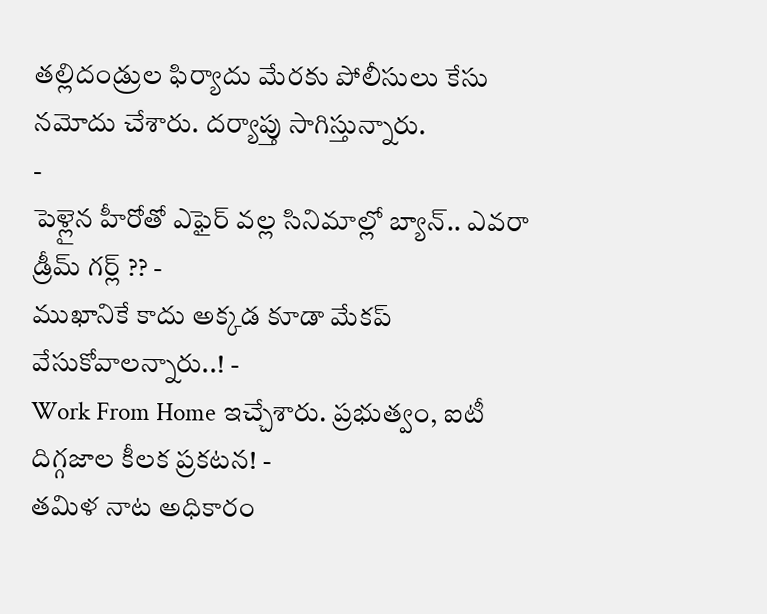తల్లిదండ్రుల ఫిర్యాదు మేరకు పోలీసులు కేసు నమోదు చేశారు. దర్యాప్తు సాగిస్తున్నారు.
-
పెళ్లైన హీరోతో ఎఫైర్ వల్ల సినిమాల్లో బ్యాన్.. ఎవరా డ్రీమ్ గర్ల్ ?? -
ముఖానికే కాదు అక్కడ కూడా మేకప్ వేసుకోవాలన్నారు..! -
Work From Home ఇచ్చేశారు. ప్రభుత్వం, ఐటీ దిగ్గజాల కీలక ప్రకటన! -
తమిళ నాట అధికారం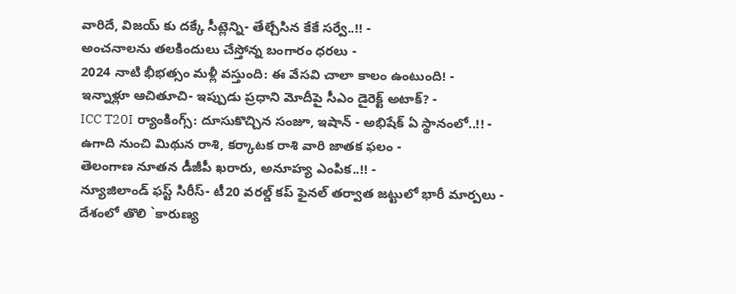వారిదే, విజయ్ కు దక్కే సీట్లెన్ని- తేల్చేసిన కేకే సర్వే..!! -
అంచనాలను తలకిందులు చేస్తోన్న బంగారం ధరలు -
2024 నాటి భీభత్సం మళ్లీ వస్తుంది: ఈ వేసవి చాలా కాలం ఉంటుంది! -
ఇన్నాళ్లూ ఆచితూచి- ఇప్పుడు ప్రధాని మోదీపై సీఎం డైరెక్ట్ అటాక్? -
ICC T20I ర్యాంకింగ్స్: దూసుకొచ్చిన సంజూ, ఇషాన్ - అభిషేక్ ఏ స్థానంలో..!! -
ఉగాది నుంచి మిథున రాశి, కర్కాటక రాశి వారి జాతక ఫలం -
తెలంగాణ నూతన డీజీపీ ఖరారు, అనూహ్య ఎంపిక..!! -
న్యూజిలాండ్ ఫస్ట్ సిరీస్- టీ20 వరల్డ్ కప్ ఫైనల్ తర్వాత జట్టులో భారీ మార్పలు -
దేశంలో తొలి `కారుణ్య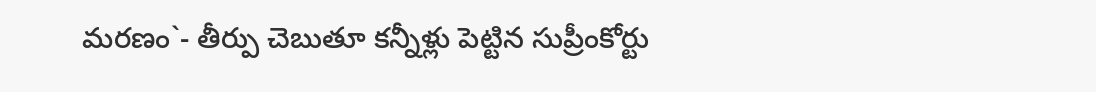మరణం`- తీర్పు చెబుతూ కన్నీళ్లు పెట్టిన సుప్రీంకోర్టు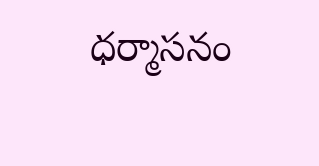ధర్మాసనం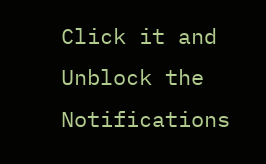Click it and Unblock the Notifications